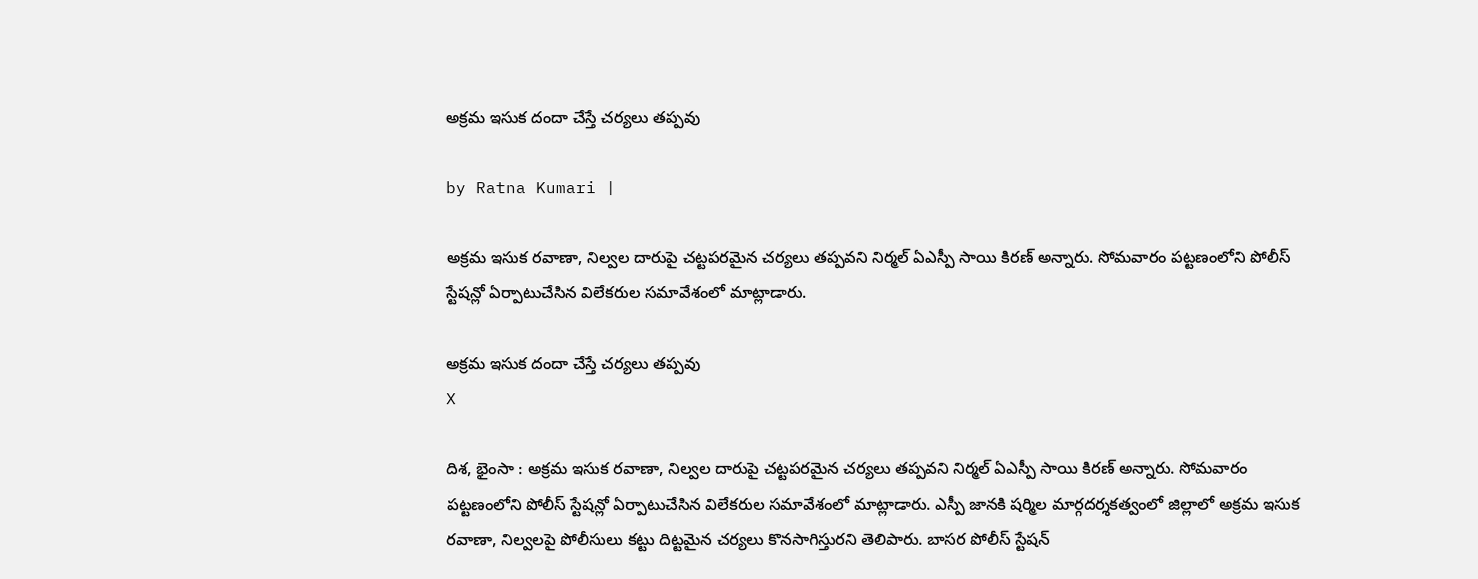అక్రమ ఇసుక దందా చేస్తే చ‌ర్య‌లు త‌ప్ప‌వు

by Ratna Kumari |

అక్రమ ఇసుక రవాణా, నిల్వల దారుపై చట్టపరమైన చర్యలు తప్పవని నిర్మల్ ఏఎస్పీ సాయి కిరణ్ అన్నారు. సోమవారం పట్టణంలోని పోలీస్ స్టేషన్లో ఏర్పాటుచేసిన విలేకరుల సమావేశంలో మాట్లాడారు.

అక్రమ ఇసుక దందా చేస్తే చ‌ర్య‌లు త‌ప్ప‌వు
X

దిశ, భైంసా : అక్రమ ఇసుక రవాణా, నిల్వల దారుపై చట్టపరమైన చర్యలు తప్పవని నిర్మల్ ఏఎస్పీ సాయి కిరణ్ అన్నారు. సోమవారం పట్టణంలోని పోలీస్ స్టేషన్లో ఏర్పాటుచేసిన విలేకరుల సమావేశంలో మాట్లాడారు. ఎస్పీ జానకి షర్మిల మార్గదర్శకత్వంలో జిల్లాలో అక్రమ ఇసుక రవాణా, నిల్వలపై పోలీసులు కట్టు దిట్టమైన చర్యలు కొనసాగిస్తురని తెలిపారు. బాసర పోలీస్ స్టేషన్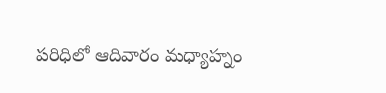పరిధిలో ఆదివారం మధ్యాహ్నం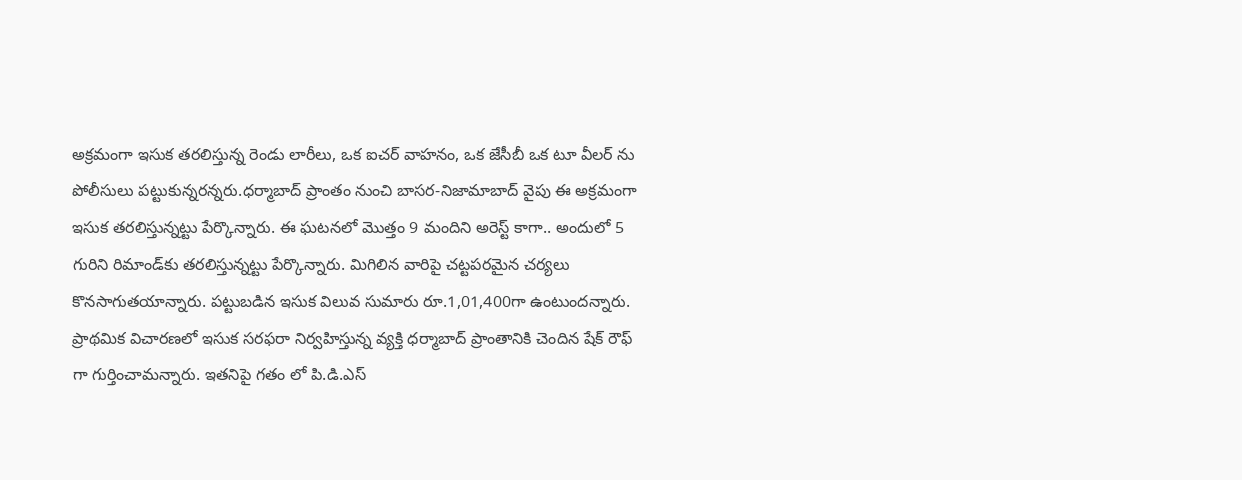అక్రమంగా ఇసుక తరలిస్తున్న రెండు లారీలు, ఒక ఐచర్ వాహనం, ఒక జేసీబీ ఒక టూ వీలర్ ను పోలీసులు పట్టుకున్నరన్నరు.ధర్మాబాద్ ప్రాంతం నుంచి బాసర-నిజామాబాద్ వైపు ఈ అక్రమంగా ఇసుక తరలిస్తున్నట్టు పేర్కొన్నారు. ఈ ఘటనలో మొత్తం 9 మందిని అరెస్ట్ కాగా.. అందులో 5 గురిని రిమాండ్‌కు తరలిస్తున్నట్టు పేర్కొన్నారు. మిగిలిన వారిపై చట్టపరమైన చర్యలు కొనసాగుతయాన్నారు. పట్టుబడిన ఇసుక విలువ సుమారు రూ.1,01,400గా ఉంటుందన్నారు. ప్రాథమిక విచారణలో ఇసుక సరఫరా నిర్వహిస్తున్న వ్యక్తి ధర్మాబాద్ ప్రాంతానికి చెందిన షేక్ రౌఫ్ గా గుర్తించామన్నారు. ఇతనిపై గతం లో పి.డి.ఎస్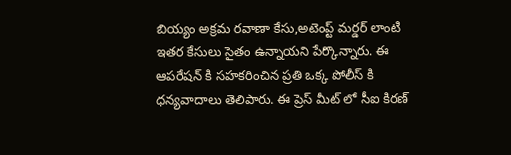బియ్యం అక్రమ రవాణా కేసు,అటెంప్ట్ మర్డర్ లాంటి ఇతర కేసులు సైతం ఉన్నాయని పేర్కొన్నారు. ఈ ఆపరేషన్ కి సహకరించిన ప్రతి ఒక్క పోలీస్ కి ధన్యవాదాలు తెలిపారు. ఈ ప్రెస్ మీట్ లో సీఐ కిరణ్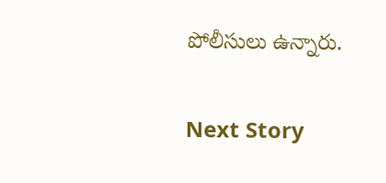పోలీసులు ఉన్నారు.

Next Story